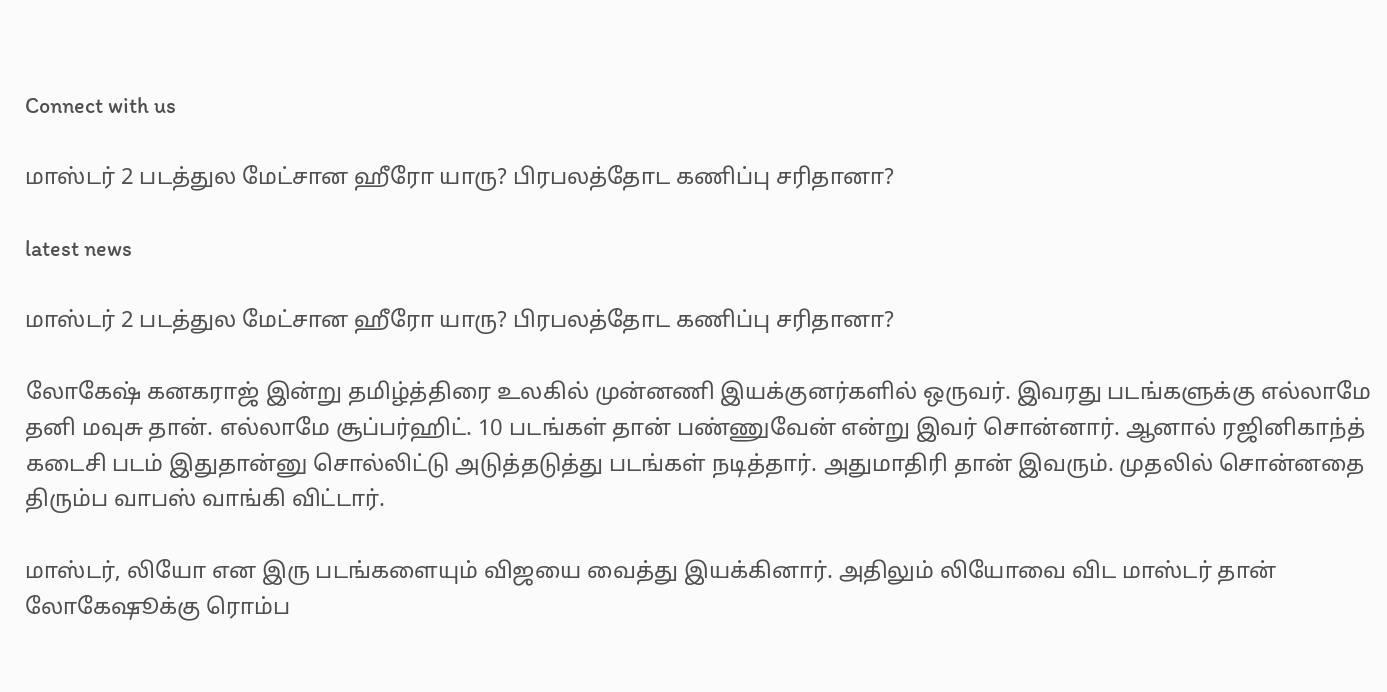Connect with us

மாஸ்டர் 2 படத்துல மேட்சான ஹீரோ யாரு? பிரபலத்தோட கணிப்பு சரிதானா?

latest news

மாஸ்டர் 2 படத்துல மேட்சான ஹீரோ யாரு? பிரபலத்தோட கணிப்பு சரிதானா?

லோகேஷ் கனகராஜ் இன்று தமிழ்த்திரை உலகில் முன்னணி இயக்குனர்களில் ஒருவர். இவரது படங்களுக்கு எல்லாமே தனி மவுசு தான். எல்லாமே சூப்பர்ஹிட். 10 படங்கள் தான் பண்ணுவேன் என்று இவர் சொன்னார். ஆனால் ரஜினிகாந்த் கடைசி படம் இதுதான்னு சொல்லிட்டு அடுத்தடுத்து படங்கள் நடித்தார். அதுமாதிரி தான் இவரும். முதலில் சொன்னதை திரும்ப வாபஸ் வாங்கி விட்டார்.

மாஸ்டர், லியோ என இரு படங்களையும் விஜயை வைத்து இயக்கினார். அதிலும் லியோவை விட மாஸ்டர் தான் லோகேஷூக்கு ரொம்ப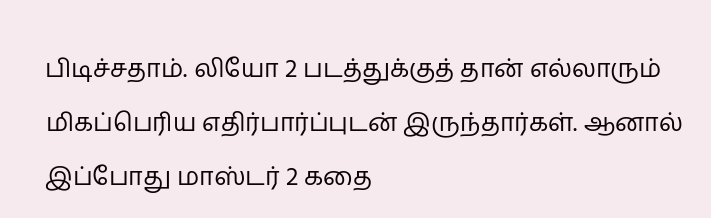பிடிச்சதாம். லியோ 2 படத்துக்குத் தான் எல்லாரும் மிகப்பெரிய எதிர்பார்ப்புடன் இருந்தார்கள். ஆனால் இப்போது மாஸ்டர் 2 கதை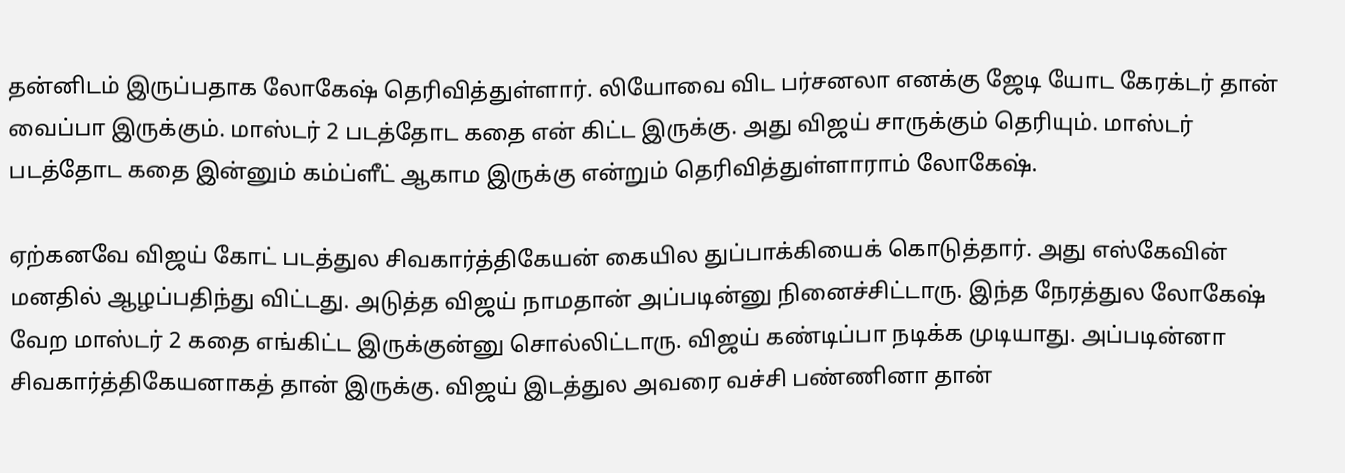தன்னிடம் இருப்பதாக லோகேஷ் தெரிவித்துள்ளார். லியோவை விட பர்சனலா எனக்கு ஜேடி யோட கேரக்டர் தான் வைப்பா இருக்கும். மாஸ்டர் 2 படத்தோட கதை என் கிட்ட இருக்கு. அது விஜய் சாருக்கும் தெரியும். மாஸ்டர் படத்தோட கதை இன்னும் கம்ப்ளீட் ஆகாம இருக்கு என்றும் தெரிவித்துள்ளாராம் லோகேஷ்.

ஏற்கனவே விஜய் கோட் படத்துல சிவகார்த்திகேயன் கையில துப்பாக்கியைக் கொடுத்தார். அது எஸ்கேவின் மனதில் ஆழப்பதிந்து விட்டது. அடுத்த விஜய் நாமதான் அப்படின்னு நினைச்சிட்டாரு. இந்த நேரத்துல லோகேஷ் வேற மாஸ்டர் 2 கதை எங்கிட்ட இருக்குன்னு சொல்லிட்டாரு. விஜய் கண்டிப்பா நடிக்க முடியாது. அப்படின்னா சிவகார்த்திகேயனாகத் தான் இருக்கு. விஜய் இடத்துல அவரை வச்சி பண்ணினா தான்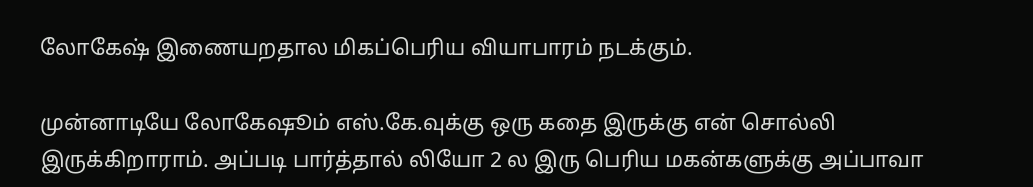லோகேஷ் இணையறதால மிகப்பெரிய வியாபாரம் நடக்கும்.

முன்னாடியே லோகேஷூம் எஸ்.கே.வுக்கு ஒரு கதை இருக்கு என் சொல்லி இருக்கிறாராம். அப்படி பார்த்தால் லியோ 2 ல இரு பெரிய மகன்களுக்கு அப்பாவா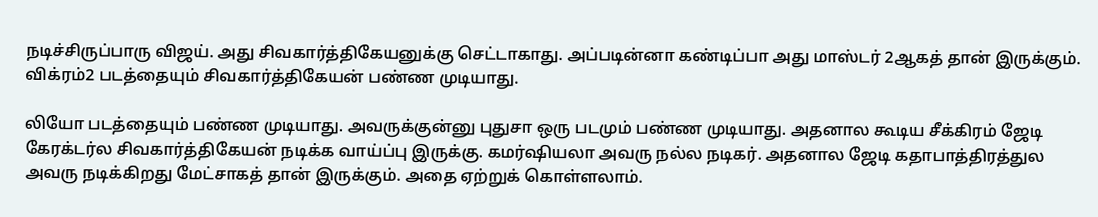நடிச்சிருப்பாரு விஜய். அது சிவகார்த்திகேயனுக்கு செட்டாகாது. அப்படின்னா கண்டிப்பா அது மாஸ்டர் 2ஆகத் தான் இருக்கும். விக்ரம்2 படத்தையும் சிவகார்த்திகேயன் பண்ண முடியாது.

லியோ படத்தையும் பண்ண முடியாது. அவருக்குன்னு புதுசா ஒரு படமும் பண்ண முடியாது. அதனால கூடிய சீக்கிரம் ஜேடி கேரக்டர்ல சிவகார்த்திகேயன் நடிக்க வாய்ப்பு இருக்கு. கமர்ஷியலா அவரு நல்ல நடிகர். அதனால ஜேடி கதாபாத்திரத்துல அவரு நடிக்கிறது மேட்சாகத் தான் இருக்கும். அதை ஏற்றுக் கொள்ளலாம்.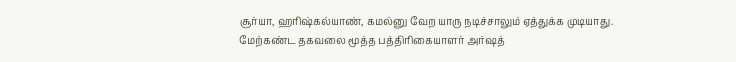சூர்யா, ஹரிஷ்கல்யாண், கமல்னு வேற யாரு நடிச்சாலும் ஏத்துக்க முடியாது. மேற்கண்ட தகவலை மூத்த பத்திரிகையாளர் அர்ஷத்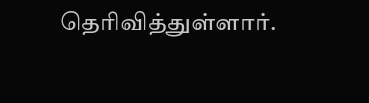தெரிவித்துள்ளார்.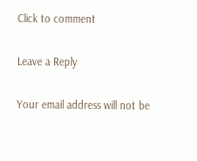Click to comment

Leave a Reply

Your email address will not be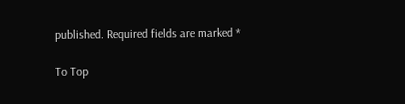published. Required fields are marked *

To Top